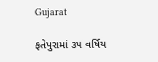Gujarat

ફતેપુરામાં ૩૫ વર્ષિય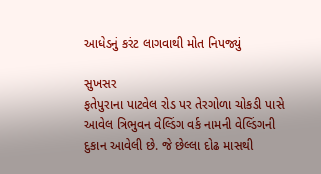આધેડનું કરંટ લાગવાથી મોત નિપજ્યું

સુખસર
ફતેપુરાના પાટવેલ રોડ પર તેરગોળા ચોકડી પાસે આવેલ ત્રિભુવન વેલ્ડિંગ વર્ક નામની વેલ્ડિંગની દુકાન આવેલી છે. જે છેલ્લા દોઢ માસથી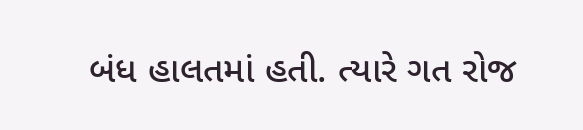બંધ હાલતમાં હતી. ત્યારે ગત રોજ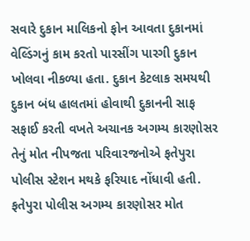સવારે દુકાન માલિકનો ફોન આવતા દુકાનમાં વેલ્ડિંગનું કામ કરતો પારસીંગ પારગી દુકાન ખોલવા નીકળ્યા હતા. દુકાન કેટલાક સમયથી દુકાન બંધ હાલતમાં હોવાથી દુકાનની સાફ સફાઈ કરતી વખતે અચાનક અગમ્ય કારણોસર તેનું મોત નીપજતા પરિવારજનોએ ફતેપુરા પોલીસ સ્ટેશન મથકે ફરિયાદ નોંધાવી હતી. ફતેપુરા પોલીસ અગમ્ય કારણોસર મોત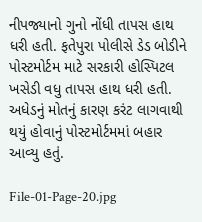નીપજ્યાનો ગુનો નોંધી તાપસ હાથ ધરી હતી. ફતેપુરા પોલીસે ડેડ બોડીને પોસ્ટમોર્ટમ માટે સરકારી હોસ્પિટલ ખસેડી વધુ તાપસ હાથ ધરી હતી. અધેડનું મોતનું કારણ કરંટ લાગવાથી થયું હોવાનું પોસ્ટમોર્ટમમાં બહાર આવ્યુ હતું.

File-01-Page-20.jpg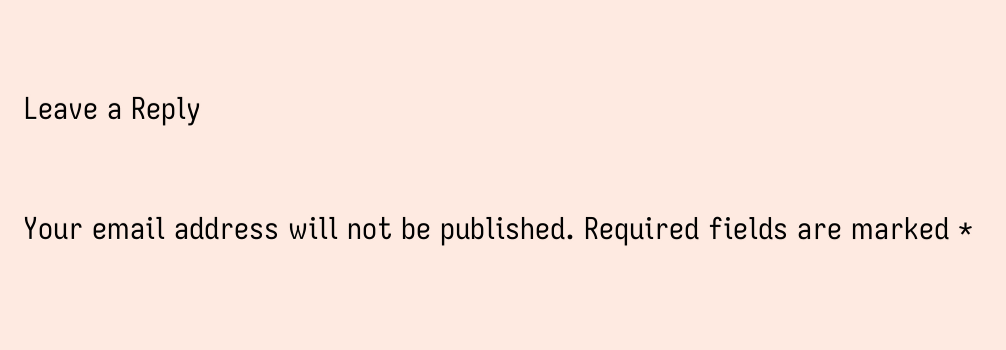Leave a Reply

Your email address will not be published. Required fields are marked *